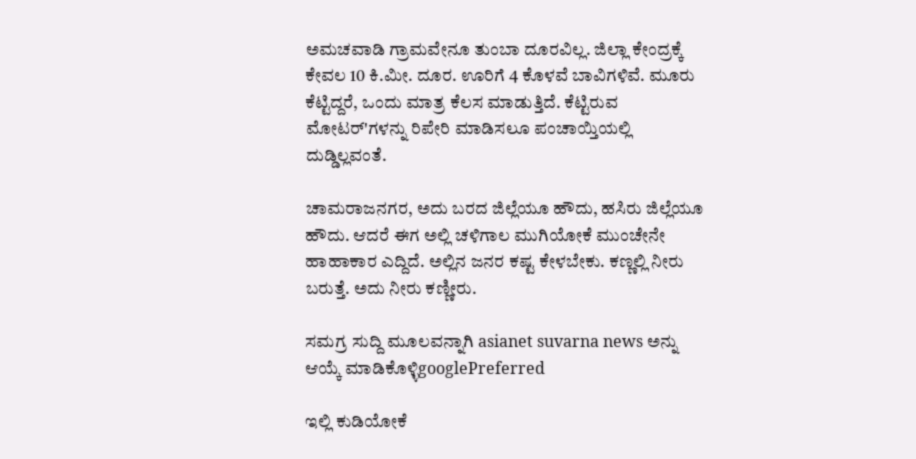ಅಮಚವಾಡಿ ಗ್ರಾಮವೇನೂ ತುಂಬಾ ದೂರವಿಲ್ಲ. ಜಿಲ್ಲಾ ಕೇಂದ್ರಕ್ಕೆ ಕೇವಲ 10 ಕಿ.ಮೀ. ದೂರ. ಊರಿಗೆ 4 ಕೊಳವೆ ಬಾವಿಗಳಿವೆ. ಮೂರು ಕೆಟ್ಟಿದ್ದರೆ, ಒಂದು ಮಾತ್ರ ಕೆಲಸ ಮಾಡುತ್ತಿದೆ. ಕೆಟ್ಟಿರುವ ಮೋಟರ್'ಗಳನ್ನು ರಿಪೇರಿ ಮಾಡಿಸಲೂ ಪಂಚಾಯ್ತಿಯಲ್ಲಿ ದುಡ್ಡಿಲ್ಲವಂತೆ.

ಚಾಮರಾಜನಗರ, ಅದು ಬರದ ಜಿಲ್ಲೆಯೂ ಹೌದು, ಹಸಿರು ಜಿಲ್ಲೆಯೂ ಹೌದು. ಆದರೆ ಈಗ ಅಲ್ಲಿ ಚಳಿಗಾಲ ಮುಗಿಯೋಕೆ ಮುಂಚೇನೇ ಹಾಹಾಕಾರ ಎದ್ದಿದೆ. ಅಲ್ಲಿನ ಜನರ ಕಷ್ಟ ಕೇಳಬೇಕು. ಕಣ್ಣಲ್ಲಿ ನೀರು ಬರುತ್ತೆ. ಅದು ನೀರು ಕಣ್ಣೀರು.

ಸಮಗ್ರ ಸುದ್ದಿ ಮೂಲವನ್ನಾಗಿ asianet suvarna news ಅನ್ನು ಆಯ್ಕೆ ಮಾಡಿಕೊಳ್ಳಿgooglePreferred

ಇಲ್ಲಿ ಕುಡಿಯೋಕೆ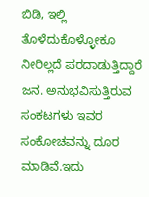ಬಿಡಿ, ಇಲ್ಲಿ ತೊಳೆದುಕೊಳ್ಳೋಕೂ ನೀರಿಲ್ಲದೆ ಪರದಾಡುತ್ತಿದ್ದಾರೆ ಜನ. ಅನುಭವಿಸುತ್ತಿರುವ ಸಂಕಟಗಳು ಇವರ ಸಂಕೋಚವನ್ನು ದೂರ ಮಾಡಿವೆ.ಇದು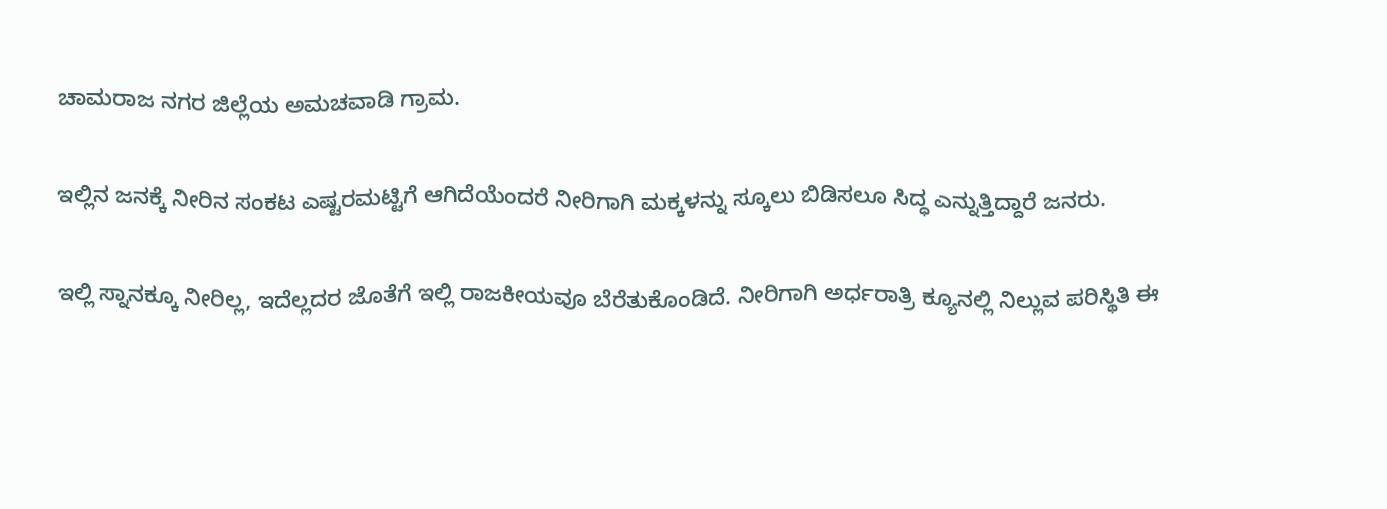ಚಾಮರಾಜ ನಗರ ಜಿಲ್ಲೆಯ ಅಮಚವಾಡಿ ಗ್ರಾಮ.

ಇಲ್ಲಿನ ಜನಕ್ಕೆ ನೀರಿನ ಸಂಕಟ ಎಷ್ಟರಮಟ್ಟಿಗೆ ಆಗಿದೆಯೆಂದರೆ ನೀರಿಗಾಗಿ ಮಕ್ಕಳನ್ನು ಸ್ಕೂಲು ಬಿಡಿಸಲೂ ಸಿದ್ಧ ಎನ್ನುತ್ತಿದ್ದಾರೆ ಜನರು.

ಇಲ್ಲಿ ಸ್ನಾನಕ್ಕೂ ನೀರಿಲ್ಲ, ಇದೆಲ್ಲದರ ಜೊತೆಗೆ ಇಲ್ಲಿ ರಾಜಕೀಯವೂ ಬೆರೆತುಕೊಂಡಿದೆ. ನೀರಿಗಾಗಿ ಅರ್ಧರಾತ್ರಿ ಕ್ಯೂನಲ್ಲಿ ನಿಲ್ಲುವ ಪರಿಸ್ಥಿತಿ ಈ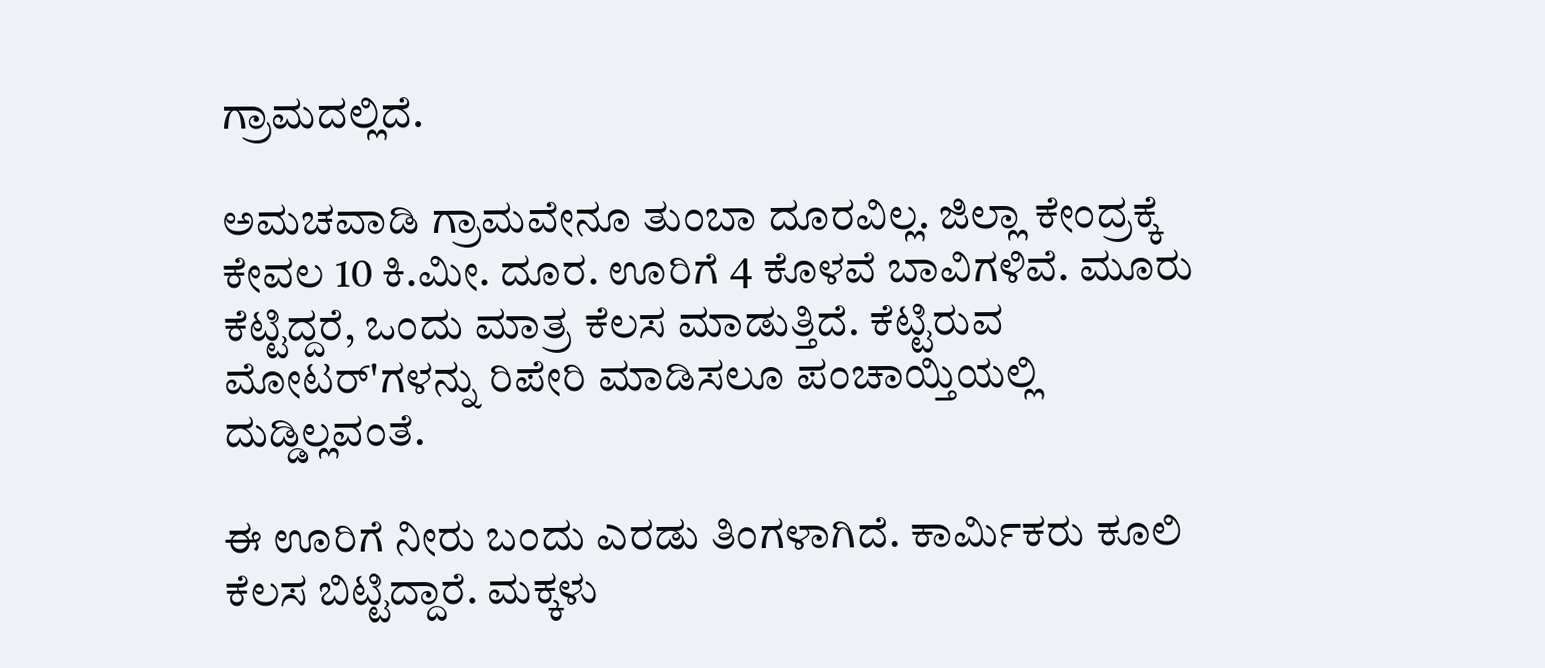ಗ್ರಾಮದಲ್ಲಿದೆ.

ಅಮಚವಾಡಿ ಗ್ರಾಮವೇನೂ ತುಂಬಾ ದೂರವಿಲ್ಲ. ಜಿಲ್ಲಾ ಕೇಂದ್ರಕ್ಕೆ ಕೇವಲ 10 ಕಿ.ಮೀ. ದೂರ. ಊರಿಗೆ 4 ಕೊಳವೆ ಬಾವಿಗಳಿವೆ. ಮೂರು ಕೆಟ್ಟಿದ್ದರೆ, ಒಂದು ಮಾತ್ರ ಕೆಲಸ ಮಾಡುತ್ತಿದೆ. ಕೆಟ್ಟಿರುವ ಮೋಟರ್'ಗಳನ್ನು ರಿಪೇರಿ ಮಾಡಿಸಲೂ ಪಂಚಾಯ್ತಿಯಲ್ಲಿ ದುಡ್ಡಿಲ್ಲವಂತೆ.

ಈ ಊರಿಗೆ ನೀರು ಬಂದು ಎರಡು ತಿಂಗಳಾಗಿದೆ. ಕಾರ್ಮಿಕರು ಕೂಲಿ ಕೆಲಸ ಬಿಟ್ಟಿದ್ದಾರೆ. ಮಕ್ಕಳು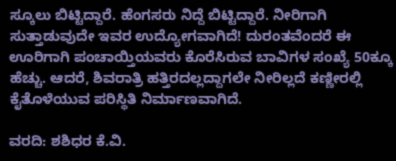ಸ್ಕೂಲು ಬಿಟ್ಟಿದ್ದಾರೆ. ಹೆಂಗಸರು ನಿದ್ದೆ ಬಿಟ್ಟಿದ್ದಾರೆ. ನೀರಿಗಾಗಿ ಸುತ್ತಾಡುವುದೇ ಇವರ ಉದ್ಯೋಗವಾಗಿದೆ! ದುರಂತವೆಂದರೆ ಈ ಊರಿಗಾಗಿ ಪಂಚಾಯ್ತಿಯವರು ಕೊರೆಸಿರುವ ಬಾವಿಗಳ ಸಂಖ್ಯೆ 50ಕ್ಕೂ ಹೆಚ್ಚು. ಆದರೆ, ಶಿವರಾತ್ರಿ ಹತ್ತಿರದಲ್ಲದ್ದಾಗಲೇ ನೀರಿಲ್ಲದೆ ಕಣ್ಣೀರಲ್ಲಿ ಕೈತೊಳೆಯುವ ಪರಿಸ್ಥಿತಿ ನಿರ್ಮಾಣವಾಗಿದೆ.

ವರದಿ: ಶಶಿಧರ ಕೆ.ವಿ.